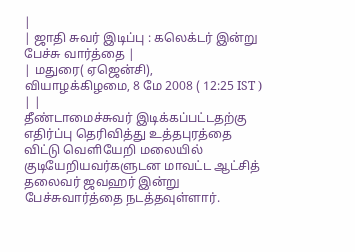|
| ஜாதி சுவர் இடிப்பு : கலெக்டர் இன்று பேச்சு வார்த்தை |
| மதுரை( ஏஜென்சி), வியாழக்கிழமை, 8 மே 2008 ( 12:25 IST ) | |
தீண்டாமைச்சுவர் இடிக்கப்பட்டதற்கு எதிர்ப்பு தெரிவித்து உத்தபுரத்தை விட்டு வெளியேறி மலையில் குடியேறியவர்களுடன மாவட்ட ஆட்சித் தலைவர் ஜவஹர் இன்று பேச்சுவார்த்தை நடத்தவுள்ளார்.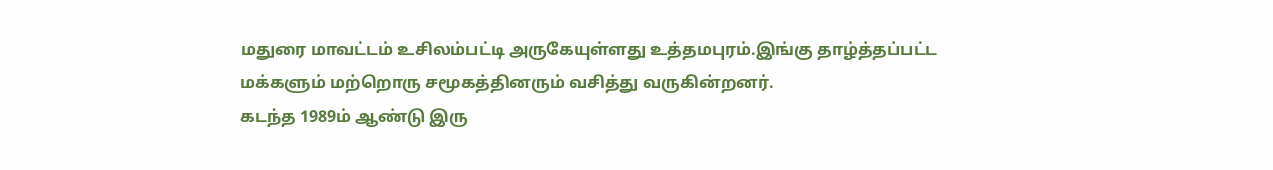மதுரை மாவட்டம் உசிலம்பட்டி அருகேயுள்ளது உத்தமபுரம்.இங்கு தாழ்த்தப்பட்ட மக்களும் மற்றொரு சமூகத்தினரும் வசித்து வருகின்றனர்.
கடந்த 1989ம் ஆண்டு இரு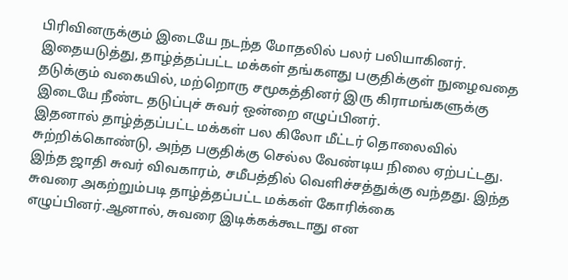பிரிவினருக்கும் இடையே நடந்த மோதலில் பலர் பலியாகினர். இதையடுத்து, தாழ்த்தப்பட்ட மக்கள் தங்களது பகுதிக்குள் நுழைவதை தடுக்கும் வகையில், மற்றொரு சமூகத்தினர் இரு கிராமங்களுக்கு இடையே நீண்ட தடுப்புச் சுவர் ஒன்றை எழுப்பினர்.
இதனால் தாழ்த்தப்பட்ட மக்கள் பல கிலோ மீட்டர் தொலைவில் சுற்றிக்கொண்டு, அந்த பகுதிக்கு செல்ல வேண்டிய நிலை ஏற்பட்டது.
இந்த ஜாதி சுவர் விவகாரம், சமீபத்தில் வெளிச்சத்துக்கு வந்தது. இந்த சுவரை அகற்றும்படி தாழ்த்தப்பட்ட மக்கள் கோரிக்கை எழுப்பினர்.ஆனால், சுவரை இடிக்கக்கூடாது என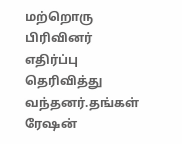மற்றொரு பிரிவினர் எதிர்ப்பு தெரிவித்து வந்தனர்.தங்கள் ரேஷன்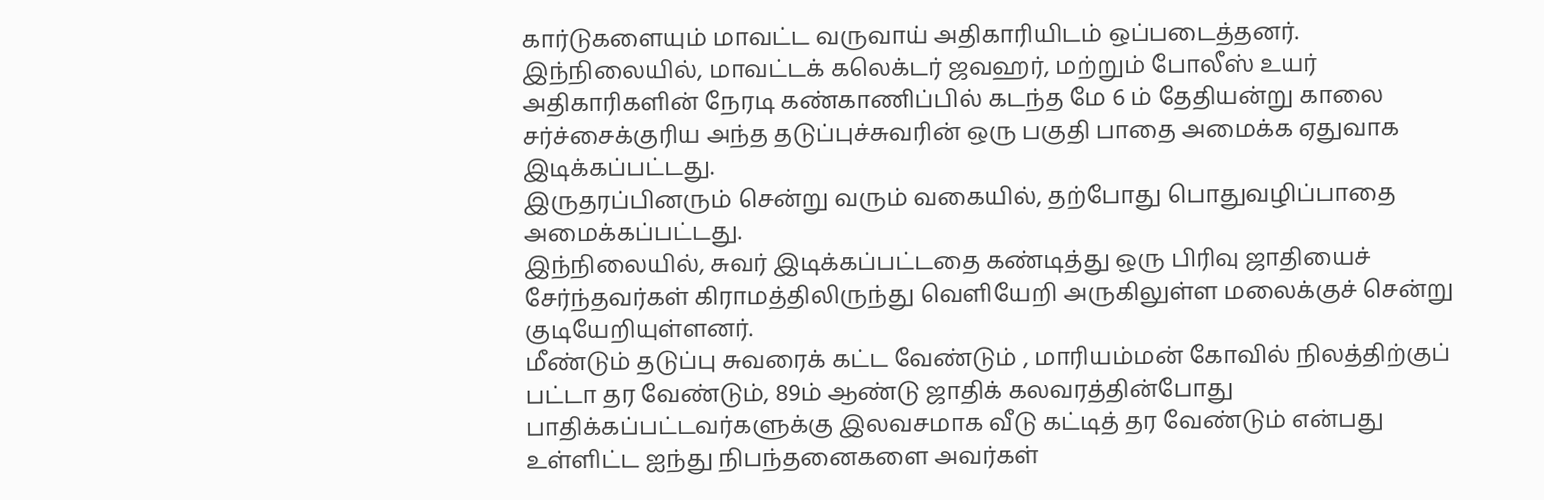கார்டுகளையும் மாவட்ட வருவாய் அதிகாரியிடம் ஒப்படைத்தனர்.
இந்நிலையில், மாவட்டக் கலெக்டர் ஜவஹர், மற்றும் போலீஸ் உயர் அதிகாரிகளின் நேரடி கண்காணிப்பில் கடந்த மே 6 ம் தேதியன்று காலை சர்ச்சைக்குரிய அந்த தடுப்புச்சுவரின் ஒரு பகுதி பாதை அமைக்க ஏதுவாக இடிக்கப்பட்டது.
இருதரப்பினரும் சென்று வரும் வகையில், தற்போது பொதுவழிப்பாதை அமைக்கப்பட்டது.
இந்நிலையில், சுவர் இடிக்கப்பட்டதை கண்டித்து ஒரு பிரிவு ஜாதியைச் சேர்ந்தவர்கள் கிராமத்திலிருந்து வெளியேறி அருகிலுள்ள மலைக்குச் சென்று குடியேறியுள்ளனர்.
மீண்டும் தடுப்பு சுவரைக் கட்ட வேண்டும் , மாரியம்மன் கோவில் நிலத்திற்குப் பட்டா தர வேண்டும், 89ம் ஆண்டு ஜாதிக் கலவரத்தின்போது பாதிக்கப்பட்டவர்களுக்கு இலவசமாக வீடு கட்டித் தர வேண்டும் என்பது உள்ளிட்ட ஐந்து நிபந்தனைகளை அவர்கள்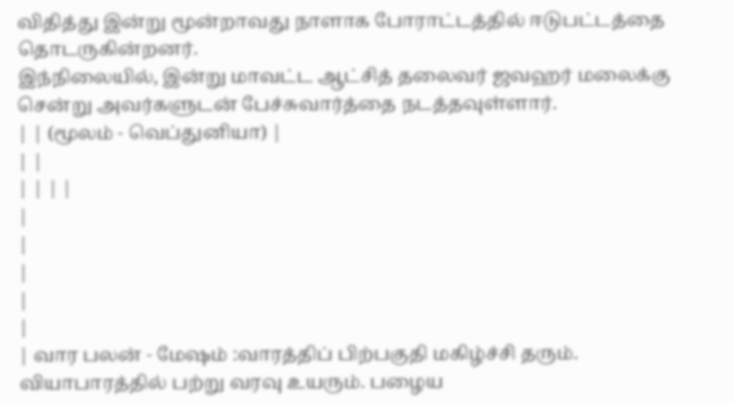விதித்து இன்று மூன்றாவது நாளாக போராட்டத்தில் ஈடுபட்டத்தை தொடருகின்றனர்.
இந்நிலையில், இன்று மாவட்ட ஆட்சித் தலைவர் ஜவஹர் மலைக்கு சென்று அவர்களுடன் பேச்சுவார்த்தை நடத்தவுள்ளார்.
| | (மூலம் - வெப்துனியா) |
| |
| | | |
|
|
|
|
|
| வார பலன் - மேஷம் :வாரத்திப் பிற்பகுதி மகிழ்ச்சி தரும். வியாபாரத்தில் பற்று வரவு உயரும். பழைய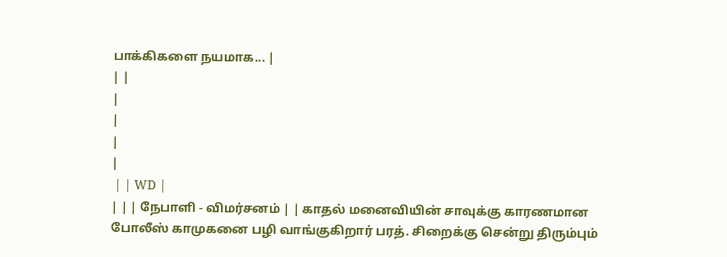பாக்கிகளை நயமாக... |
| |
|
|
|
|
 | | WD |
| | | நேபாளி - விமர்சனம் | | காதல் மனைவியின் சாவுக்கு காரணமான போலீஸ் காமுகனை பழி வாங்குகிறார் பரத். சிறைக்கு சென்று திரும்பும்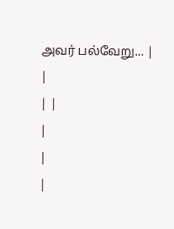அவர் பல்வேறு... |
|
| |
|
|
|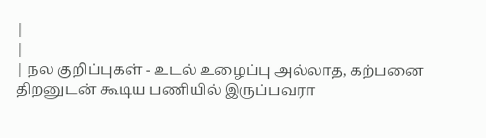|
|
| நல குறிப்புகள் - உடல் உழைப்பு அல்லாத, கற்பனை திறனுடன் கூடிய பணியில் இருப்பவரா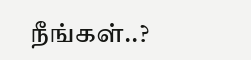நீங்கள்..?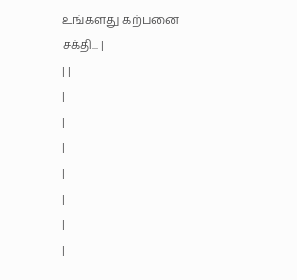உங்களது கற்பனை சக்தி... |
| |
|
|
|
|
|
|
|